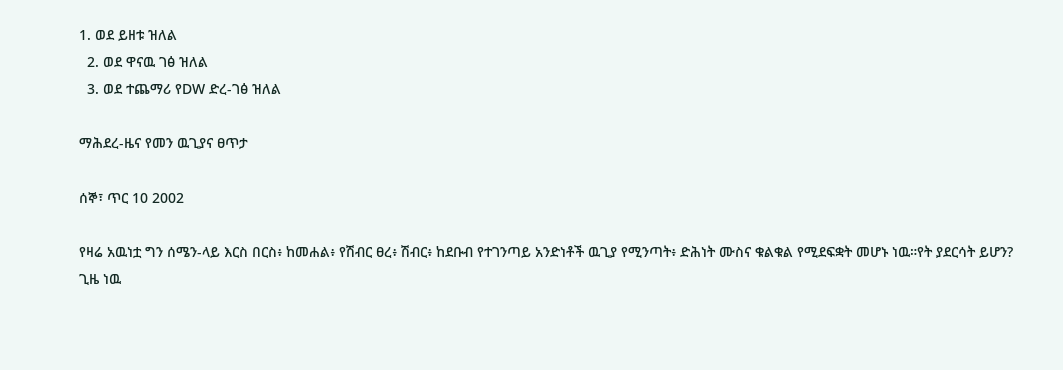1. ወደ ይዘቱ ዝለል
  2. ወደ ዋናዉ ገፅ ዝለል
  3. ወደ ተጨማሪ የDW ድረ-ገፅ ዝለል

ማሕደረ-ዜና የመን ዉጊያና ፀጥታ

ሰኞ፣ ጥር 10 2002

የዛሬ አዉነቷ ግን ሰሜን-ላይ እርስ በርስ፥ ከመሐል፥ የሽብር ፀረ፥ ሽብር፥ ከደቡብ የተገንጣይ አንድነቶች ዉጊያ የሚንጣት፥ ድሕነት ሙስና ቁልቁል የሚደፍቋት መሆኑ ነዉ።የት ያደርሳት ይሆን? ጊዜ ነዉ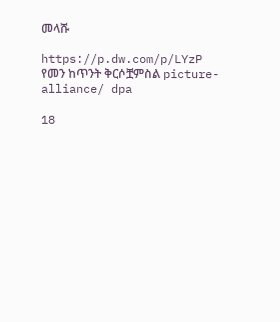መላሹ

https://p.dw.com/p/LYzP
የመን ከጥንት ቅርሶቿምስል picture-alliance/ dpa

18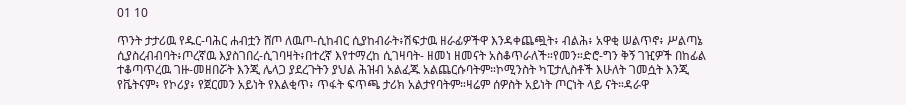01 10

ጥንት ታታሪዉ የዱር-ባሕር ሐብቷን ሸጦ ለዉጦ-ሲከብር ሲያከብራት፥ሽፍታዉ ዘራፊዎችዋ እንዳቀጨጯት፥ ብልሕ፥ አዋቂ ሠልጥኖ፥ ሥልጣኔ ሲያስረብብባት፥ጦረኛዉ እያስገበረ-ሲገባዛት፥በተረኛ እየተማረከ ሲገዛባት- ዘመነ ዘመናት አስቆጥራለች።የመን።ድሮ-ግን ቅኝ ገዢዎች በከፊል ተቆጣጥረዉ ገዙ-መዘበሯት እንጂ ሌላጋ ያደረጉትን ያህል ሕዝብ አልፈጁ አልጨርሱባትም።ኮሚንስት ካፒታሊስቶች እሁለት ገመሷት እንጂ የቬትናም፥ የኮሪያ፥ የጀርመን አይነት የእልቂጥ፥ ጥፋት ፍጥጫ ታሪክ አልታየባትም።ዛሬም ሰዎስት አይነት ጦርነት ላይ ናት።ዳራዋ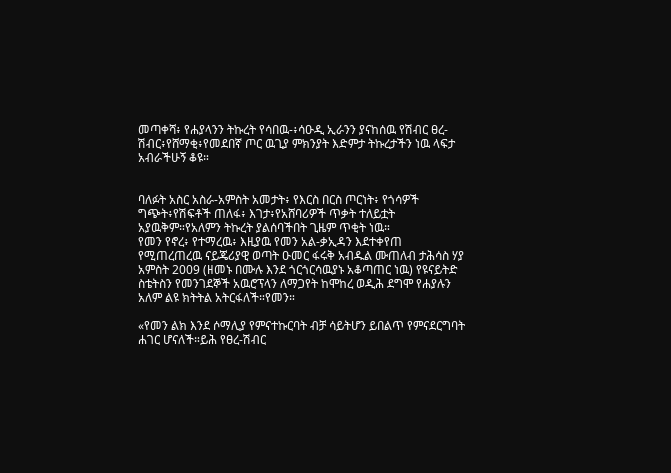መጣቀሻ፥ የሐያላንን ትኩረት የሳበዉ-፥ሳዑዲ ኢራንን ያናከሰዉ የሽብር ፀረ-ሽብር፥የሸማቂ፥የመደበኛ ጦር ዉጊያ ምክንያት እድምታ ትኩረታችን ነዉ ላፍታ አብራችሁኝ ቆዩ።


ባለፉት አስር አስራ-አምስት አመታት፥ የእርስ በርስ ጦርነት፥ የጎሳዎች ግጭት፥የሽፍቶች ጠለፋ፥ እገታ፥የአሸባሪዎች ጥቃት ተለይቷት አያዉቅም።የአለምን ትኩረት ያልሰባችበት ጊዜም ጥቂት ነዉ።
የመን የኖረ፥ የተማረዉ፥ እዚያዉ የመን አል-ቃኢዳን እደተቀየጠ የሚጠረጠረዉ ናይጄሪያዊ ወጣት ዑመር ፋሩቅ አብዱል ሙጠለብ ታሕሳስ ሃያ አምስት 2009 (ዘመኑ በሙሉ እንደ ጎርጎርሳዉያኑ አቆጣጠር ነዉ) የዩናይትድ ስቴትስን የመንገደኞች አዉሮፕላን ለማጋየት ከሞከረ ወዲሕ ደግሞ የሐያሉን አለም ልዩ ክትትል አትርፋለች።የመን።

«የመን ልክ እንደ ሶማሊያ የምናተኩርባት ብቻ ሳይትሆን ይበልጥ የምናደርግባት ሐገር ሆናለች።ይሕ የፀረ-ሽብር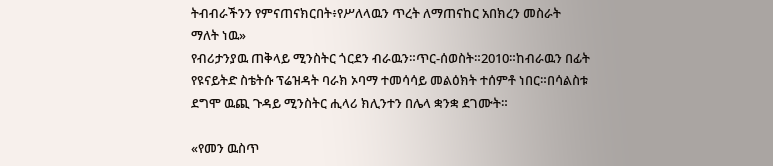ትብብራችንን የምናጠናክርበት፥የሥለላዉን ጥረት ለማጠናከር አበክረን መስራት ማለት ነዉ»
የብሪታንያዉ ጠቅላይ ሚንስትር ጎርደን ብራዉን።ጥር-ሰወስት።2010።ከብራዉን በፊት የዩናይትድ ስቴትሱ ፕሬዝዳት ባራክ ኦባማ ተመሳሳይ መልዕክት ተሰምቶ ነበር።በሳልስቱ ደግሞ ዉጪ ጉዳይ ሚንስትር ሒላሪ ክሊንተን በሌላ ቋንቋ ደገሙት።

«የመን ዉስጥ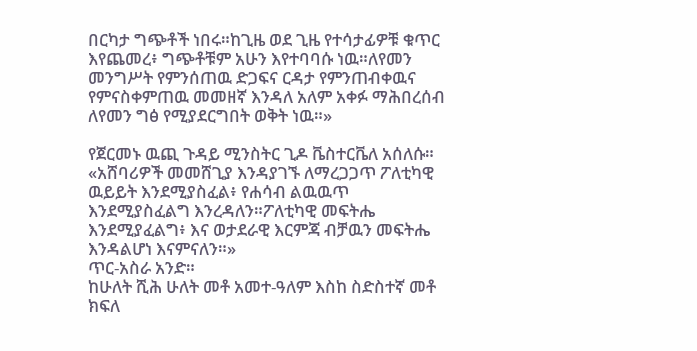በርካታ ግጭቶች ነበሩ።ከጊዜ ወደ ጊዜ የተሳታፊዎቹ ቁጥር እየጨመረ፥ ግጭቶቹም አሁን እየተባባሱ ነዉ።ለየመን መንግሥት የምንሰጠዉ ድጋፍና ርዳታ የምንጠብቀዉና የምናስቀምጠዉ መመዘኛ እንዳለ አለም አቀፉ ማሕበረሰብ ለየመን ግፅ የሚያደርግበት ወቅት ነዉ።»

የጀርመኑ ዉጪ ጉዳይ ሚንስትር ጊዶ ቬስተርቬለ አሰለሱ።
«አሸባሪዎች መመሸጊያ እንዳያገኙ ለማረጋጋጥ ፖለቲካዊ ዉይይት እንደሚያስፈል፥ የሐሳብ ልዉዉጥ እንደሚያስፈልግ እንረዳለን።ፖለቲካዊ መፍትሔ እንደሚያፈልግ፥ እና ወታደራዊ እርምጃ ብቻዉን መፍትሔ እንዳልሆነ እናምናለን።»
ጥር-አስራ አንድ።
ከሁለት ሺሕ ሁለት መቶ አመተ-ዓለም እስከ ስድስተኛ መቶ ክፍለ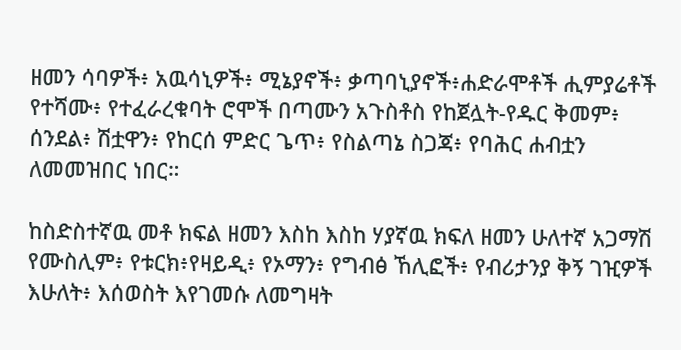ዘመን ሳባዎች፥ አዉሳኒዎች፥ ሚኔያኖች፥ ቃጣባኒያኖች፥ሐድራሞቶች ሒምያሬቶች የተሻሙ፥ የተፈራረቁባት ሮሞች በጣሙን አጉስቶስ የከጀሏት-የዱር ቅመም፥ ሰንደል፥ ሽቷዋን፥ የከርሰ ምድር ጌጥ፥ የስልጣኔ ስጋጃ፥ የባሕር ሐብቷን ለመመዝበር ነበር።

ከስድስተኛዉ መቶ ክፍል ዘመን እስከ እስከ ሃያኛዉ ክፍለ ዘመን ሁለተኛ አጋማሽ የሙስሊም፥ የቱርክ፥የዛይዲ፥ የኦማን፥ የግብፅ ኸሊፎች፥ የብሪታንያ ቅኝ ገዢዎች እሁለት፥ እሰወስት እየገመሱ ለመግዛት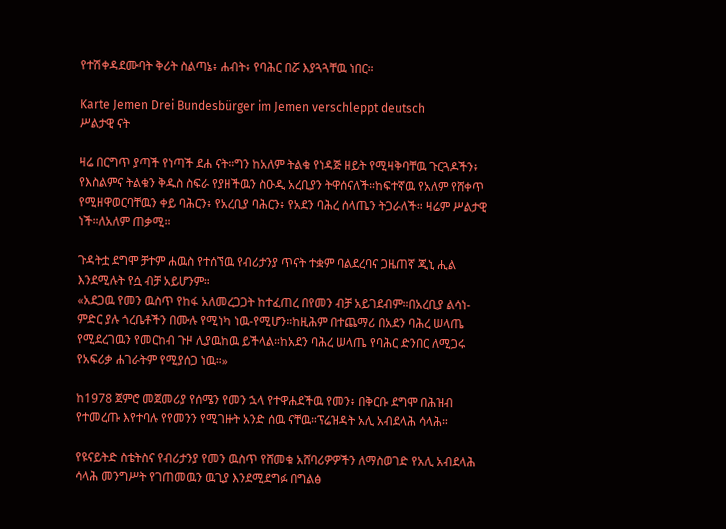የተሽቀዳደሙባት ቅሪት ስልጣኔ፥ ሐብት፥ የባሕር በሯ እያጓጓቸዉ ነበር።

Karte Jemen Drei Bundesbürger im Jemen verschleppt deutsch
ሥልታዊ ናት

ዛሬ በርግጥ ያጣች የነጣች ደሐ ናት።ግን ከአለም ትልቁ የነዳጅ ዘይት የሚዛቅባቸዉ ጉርጓዶችን፥ የእስልምና ትልቁን ቅዱስ ስፍራ የያዘችዉን ስዑዲ አረቢያን ትዋሰናለች።ከፍተኛዉ የአለም የሸቀጥ የሚዘዋወርባቸዉን ቀይ ባሕርን፥ የአረቢያ ባሕርን፥ የአደን ባሕረ ሰላጤን ትጋራለች። ዛሬም ሥልታዊ ነች።ለአለም ጠቃሚ።

ጉዳትቷ ደግሞ ቻተም ሐዉስ የተሰኘዉ የብሪታንያ ጥናት ተቋም ባልደረባና ጋዜጠኛ ጂኒ ሒል እንደሚሉት የሷ ብቻ አይሆንም።
«አደጋዉ የመን ዉስጥ የከፋ አለመረጋጋት ከተፈጠረ በየመን ብቻ አይገደብም።በአረቢያ ልሳነ-ምድር ያሉ ጎረቤቶችን በሙሉ የሚነካ ነዉ-የሚሆን።ከዚሕም በተጨማሪ በአደን ባሕረ ሠላጤ የሚደረገዉን የመርከብ ጉዞ ሊያዉከዉ ይችላል።ከአደን ባሕረ ሠላጤ የባሕር ድንበር ለሚጋሩ የአፍሪቃ ሐገራትም የሚያሰጋ ነዉ።»

ከ1978 ጀምሮ መጀመሪያ የሰሜን የመን ኋላ የተዋሐደችዉ የመን፥ በቅርቡ ደግሞ በሕዝብ የተመረጡ እየተባሉ የየመንን የሚገዙት አንድ ሰዉ ናቸዉ።ፕሬዝዳት አሊ አብደላሕ ሳላሕ።

የዩናይትድ ስቴትስና የብሪታንያ የመን ዉስጥ የሸመቁ አሸባሪዎዎችን ለማስወገድ የአሊ አብደላሕ ሳላሕ መንግሥት የገጠመዉን ዉጊያ እንደሚደግፉ በግልፅ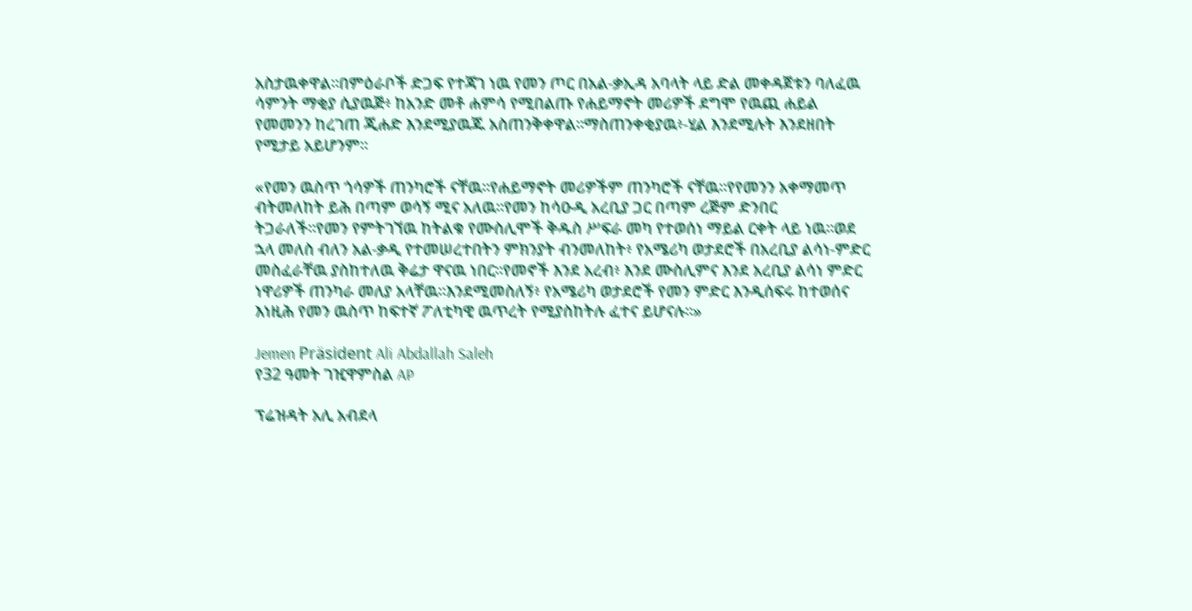አስታዉቀዋል።በምዕራቦች ድጋፍ የተጃገ ነዉ የመን ጦር በአል-ቃኢዳ አባላት ላይ ድል መቀዳጀቱን ባለፈዉ ሳምንት ማቂያ ሲያዉጅ፥ ከአንድ መቶ ሐምሳ የሚበልጡ የሐይማኖት መሪዎች ደግሞ የዉጪ ሐይል የመመንን ከረገጠ ጂሐድ እንደሚያዉጁ አስጠንቅቀዋል።ማስጠንቀቂያዉ፥-ሂል እንደሚሉት እንደዘበት የሚታይ አይሆንም።

«የመን ዉስጥ ጎሳዎች ጠንካሮች ናቸዉ።የሐይማኖት መሪዎችም ጠንካሮች ናቸዉ።የየመንን አቀማመጥ ብትመለከት ይሕ በጣም ወሳኝ ሚና አለዉ።የመን ከሳዑዲ አረቢያ ጋር በጣም ረጅም ድንበር ትጋራለች።የመን የምትገኘዉ ከትልቁ የሙስሊሞች ቅዱስ ሥፍራ መካ የተወሰነ ማይል ርቀት ላይ ነዉ።ወደ ኋላ መለስ ብለን አል-ቃዲ የተመሠረተበትን ምክንያት ብንመለከት፥ የአሜሪካ ወታደሮች በአረቢያ ልሳነ-ምድር መስፈራቸዉ ያስከተለዉ ቅሬታ ዋናዉ ነበር።የመኖች እንደ አረብ፥ እንደ ሙስሊምና እንደ አረቢያ ልሳነ ምድር ነዋሪዎች ጠንካራ መለያ አላቸዉ።እንደሚመስለኝ፥ የአሜሪካ ወታደሮች የመን ምድር እንዲሰፍሩ ከተወሰና እነዚሕ የመን ዉስጥ ከፍተኛ ፖለቲካዊ ዉጥረት የሚያስከትሉ ፈተና ይሆናሉ።»

Jemen Präsident Ali Abdallah Saleh
የ32 ዓመት ገዢዋምስል AP

ፕሬዝዳት አሊ አብደላ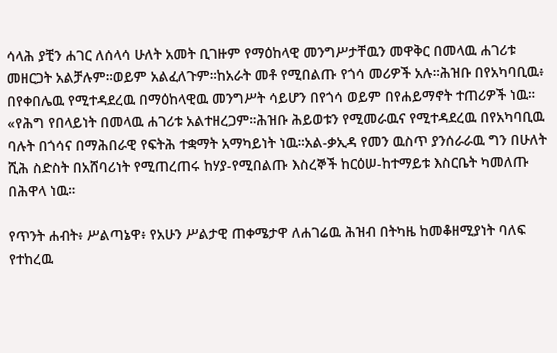ሳላሕ ያቺን ሐገር ለሰላሳ ሁለት አመት ቢገዙም የማዕከላዊ መንግሥታቸዉን መዋቅር በመላዉ ሐገሪቱ መዘርጋት አልቻሉም።ወይም አልፈለጉም።ከአራት መቶ የሚበልጡ የጎሳ መሪዎች አሉ።ሕዝቡ በየአካባቢዉ፥ በየቀበሌዉ የሚተዳደረዉ በማዕከላዊዉ መንግሥት ሳይሆን በየጎሳ ወይም በየሐይማኖት ተጠሪዎች ነዉ።
«የሕግ የበላይነት በመላዉ ሐገሪቱ አልተዘረጋም።ሕዝቡ ሕይወቱን የሚመራዉና የሚተዳደረዉ በየአካባቢዉ ባሉት በጎሳና በማሕበራዊ የፍትሕ ተቋማት አማካይነት ነዉ።አል-ቃኢዳ የመን ዉስጥ ያንሰራራዉ ግን በሁለት ሺሕ ስድስት በአሸባሪነት የሚጠረጠሩ ከሃያ-የሚበልጡ እስረኞች ከርዕሠ-ከተማይቱ እስርቤት ካመለጡ በሕዋላ ነዉ።

የጥንት ሐብት፥ ሥልጣኔዋ፥ የአሁን ሥልታዊ ጠቀሜታዋ ለሐገሬዉ ሕዝብ በትካዜ ከመቆዘሚያነት ባለፍ የተከረዉ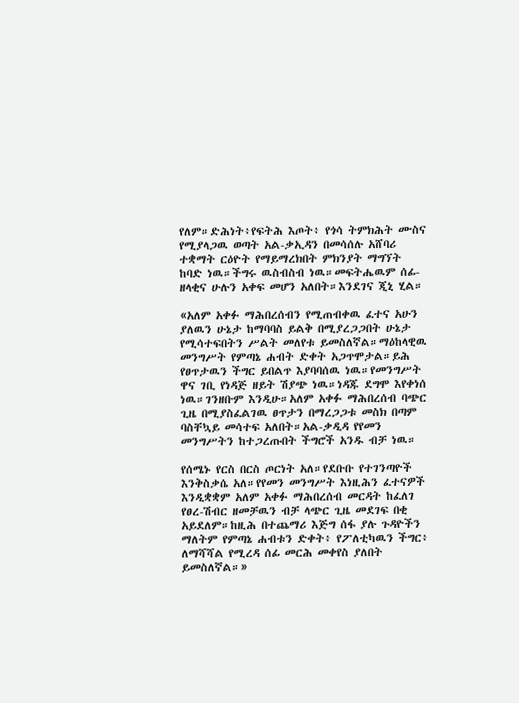የለም።ድሕነት፥የፍትሕ እጦት፥ የጎሳ ትምክሕት ሙስና የሚያላጋዉ ወጣት አል-ቃኢዳን በመሳሰሉ አሸባሪ ተቋማት ርዕዮት የማይማረክበት ምክንያት ማግኘት ከባድ ነዉ።ችግሩ ዉስብስብ ነዉ።መፍትሔዉም ሰፊ-ዘላቂና ሁሉን አቀፍ መሆን አለበት።እንደገና ጂኒ ሂል።

«አለም አቀፉ ማሕበረሰብን የሚጠብቀዉ ፈተና አሁን ያለዉን ሁኔታ ከማባባስ ይልቅ በሚያረጋጋበት ሁኔታ የሚሳተፍበትን ሥልት መለየቱ ይመስለኛል።ማዕከላዊዉ መንግሥት የምጣኔ ሐብት ድቀት አጋጥሞታል።ይሕ የፀጥታዉን ችግር ይበልጥ እያባባሰዉ ነዉ።የመንግሥት ዋና ገቢ የነዳጅ ዘይት ሽያጭ ነዉ።ነዳጁ ደግሞ እየቀነሰ ነዉ።ገንዘቡም እንዲሁ።አለም አቀፉ ማሕበረሰብ ባጭር ጊዜ በሚያስፈልገዉ ፀጥታን በማረጋጋቱ መስክ በጣም ባስቸኳይ መሳተፍ አለበት።አል-ቃዲዳ የየመን መንግሥትን ከተጋረጡበት ችግሮች አንዱ ብቻ ነዉ።

የሰሜኑ የርስ በርስ ጦርነት አለ።የደቡቡ የተገንጣዮች እንቅስቃሴ አለ።የየመን መንግሥት እነዚሕን ፈተናዎች እንዲቋቋም አለም አቀፉ ማሕበረሰብ መርዳት ከፈለገ የፀረ-ሽብር ዘመቻዉን ብቻ ላጭር ጊዜ መደገፍ በቂ አይደለም።ከዚሕ በተጨማሪ እጅግ ሰፋ ያሉ ጉዳዮችን ማለትም የምጣኔ ሐብቱን ድቀት፥ የፖለቲካዉን ችግር፥ ለማሻሻል የሚረዳ ሰፊ መርሕ መቀየስ ያለበት ይመስለኛል።»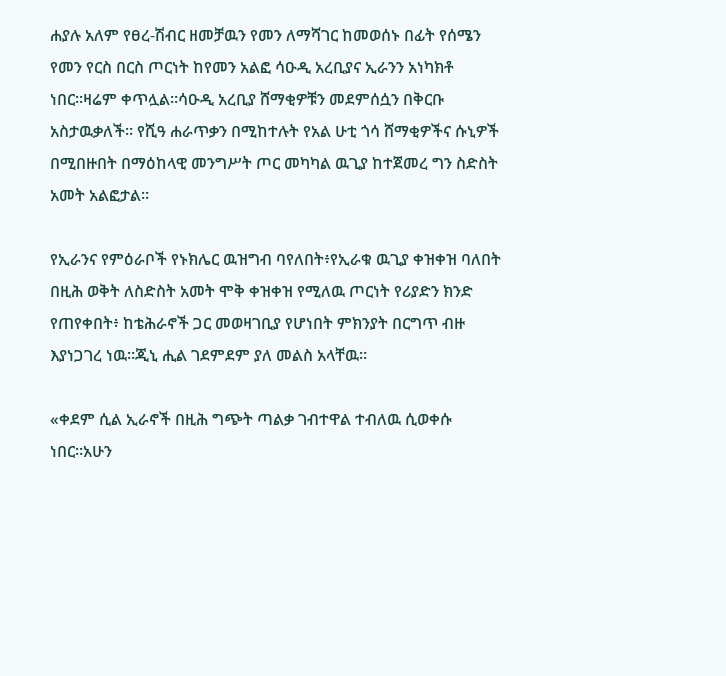ሐያሉ አለም የፀረ-ሽብር ዘመቻዉን የመን ለማሻገር ከመወሰኑ በፊት የሰሜን የመን የርስ በርስ ጦርነት ከየመን አልፎ ሳዑዲ አረቢያና ኢራንን አነካክቶ ነበር።ዛሬም ቀጥሏል።ሳዑዲ አረቢያ ሸማቂዎቹን መደምሰሷን በቅርቡ አስታዉቃለች። የሺዓ ሐራጥቃን በሚከተሉት የአል ሁቲ ጎሳ ሸማቂዎችና ሱኒዎች በሚበዙበት በማዕከላዊ መንግሥት ጦር መካካል ዉጊያ ከተጀመረ ግን ስድስት አመት አልፎታል።

የኢራንና የምዕራቦች የኑክሌር ዉዝግብ ባየለበት፥የኢራቁ ዉጊያ ቀዝቀዝ ባለበት በዚሕ ወቅት ለስድስት አመት ሞቅ ቀዝቀዝ የሚለዉ ጦርነት የሪያድን ክንድ የጠየቀበት፥ ከቴሕራኖች ጋር መወዛገቢያ የሆነበት ምክንያት በርግጥ ብዙ እያነጋገረ ነዉ።ጂኒ ሒል ገደምደም ያለ መልስ አላቸዉ።

«ቀደም ሲል ኢራኖች በዚሕ ግጭት ጣልቃ ገብተዋል ተብለዉ ሲወቀሱ ነበር።አሁን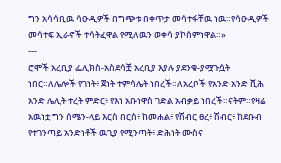ግን አሳሳቢዉ ሳዑዲዎች በግጭቱ በቀጥታ መሳተፋቸዉ ነዉ።የሳዑዲዎች መሳተፍ ኢራኖች ተሳትፈዋል የሚለዉን ወቀሳ ያኮሰምነዋል።»
---
ሮሞች አረቢያ ፌሊክስ-አስደሳቿ አረቢያ እያሉ ያደንቁ-ያሟጉሷት ነበር።ለሌሎች የገነት፥ ጀነት ተምሳሌት ነበረች።ለአረቦች የአንድ አንድ ሺሕ አንድ ሌሊት ተረት ምድር፥ የእነ አቡነዋስ ገድል አብቃይ ነበረች።ናትም።የዛሬ አዉነቷ ግን ሰሜን-ላይ እርስ በርስ፥ ከመሐል፥ የሽብር ፀረ፥ ሽብር፥ ከደቡብ የተገንጣይ አንድነቶች ዉጊያ የሚንጣት፥ ድሕነት ሙስና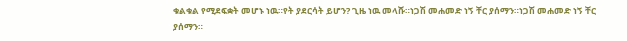ቁልቁል የሚደፍቋት መሆኑ ነዉ።የት ያደርሳት ይሆን? ጊዜ ነዉ መላሹ።ነጋሽ መሐመድ ነኝ ቸር ያሰማን።ነጋሽ መሐመድ ነኝ ቸር ያሰማን።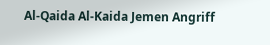Al-Qaida Al-Kaida Jemen Angriff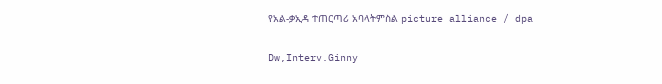የአል-ቃኢዳ ተጠርጣሪ አባላትምስል picture alliance / dpa

Dw,Interv.Ginny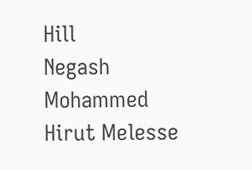Hill
Negash Mohammed
Hirut Melesse